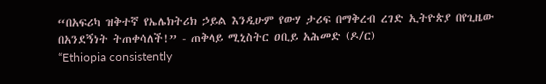“በአፍሪካ ዝቅተኛ የኤሌክትሪክ ኃይል እንዲሁም የውሃ ታሪፍ በማቅረብ ረገድ ኢትዮጵያ በየጊዜው በአንደኝነት ትጠቀሳለች!” - ጠቅላይ ሚኒስትር ዐቢይ አሕመድ (ዶ/ር)
“Ethiopia consistently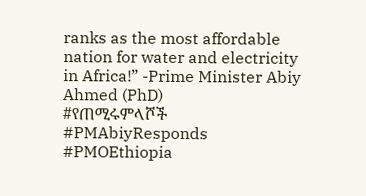ranks as the most affordable nation for water and electricity in Africa!” -Prime Minister Abiy Ahmed (PhD)
#የጠሚሩምላሾች
#PMAbiyResponds
#PMOEthiopia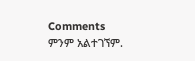Comments
ምንም አልተገኘም.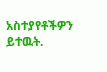አስተያየቶችዎን ይተዉት.